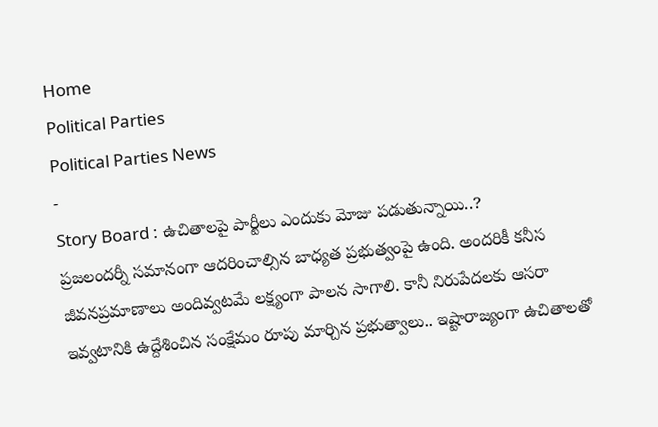Home
Political Parties
Political Parties News
-
Story Board : ఉచితాలపై పార్టీలు ఎందుకు మోజు పడుతున్నాయి..?
ప్రజలందర్నీ సమానంగా ఆదరించాల్సిన బాధ్యత ప్రభుత్వంపై ఉంది. అందరికీ కనీస జీవనప్రమాణాలు అందివ్వటమే లక్ష్యంగా పాలన సాగాలి. కానీ నిరుపేదలకు ఆసరా ఇవ్వటానికి ఉద్దేశించిన సంక్షేమం రూపు మార్చిన ప్రభుత్వాలు.. ఇష్టారాజ్యంగా ఉచితాలతో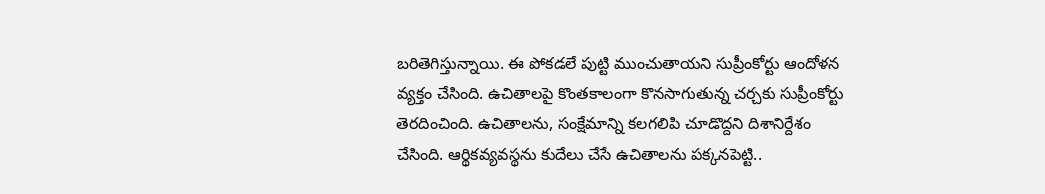బరితెగిస్తున్నాయి. ఈ పోకడలే పుట్టి ముంచుతాయని సుప్రీంకోర్టు ఆందోళన వ్యక్తం చేసింది. ఉచితాలపై కొంతకాలంగా కొనసాగుతున్న చర్చకు సుప్రీంకోర్టు తెరదించింది. ఉచితాలను, సంక్షేమాన్ని కలగలిపి చూడొద్దని దిశానిర్దేశం చేసింది. ఆర్థికవ్యవస్థను కుదేలు చేసే ఉచితాలను పక్కనపెట్టి..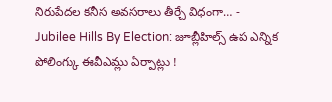నిరుపేదల కనీస అవసరాలు తీర్చే విధంగా… -
Jubilee Hills By Election: జూబ్లీహిల్స్ ఉప ఎన్నిక పోలింగ్కు ఈవీఎమ్లు ఏర్పాట్లు !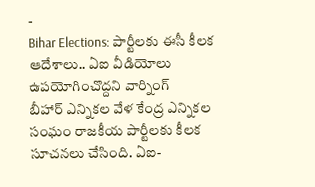-
Bihar Elections: పార్టీలకు ఈసీ కీలక ఆదేశాలు.. ఏఐ వీడియోలు ఉపయోగించొద్దని వార్నింగ్
బీహార్ ఎన్నికల వేళ కేంద్ర ఎన్నికల సంఘం రాజకీయ పార్టీలకు కీలక సూచనలు చేసింది. ఏఐ-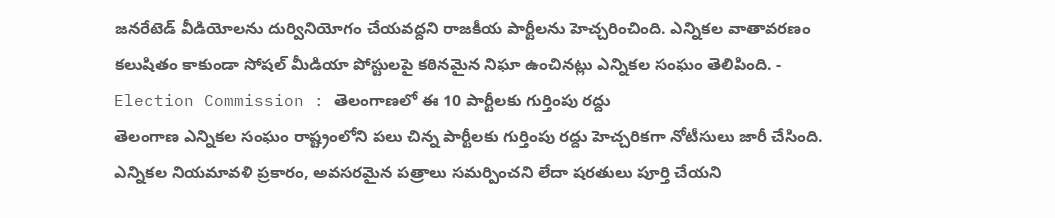జనరేటెడ్ వీడియోలను దుర్వినియోగం చేయవద్దని రాజకీయ పార్టీలను హెచ్చరించింది. ఎన్నికల వాతావరణం కలుషితం కాకుండా సోషల్ మీడియా పోస్టులపై కఠినమైన నిఘా ఉంచినట్లు ఎన్నికల సంఘం తెలిపింది. -
Election Commission : తెలంగాణలో ఈ 10 పార్టీలకు గుర్తింపు రద్దు
తెలంగాణ ఎన్నికల సంఘం రాష్ట్రంలోని పలు చిన్న పార్టీలకు గుర్తింపు రద్దు హెచ్చరికగా నోటీసులు జారీ చేసింది. ఎన్నికల నియమావళి ప్రకారం, అవసరమైన పత్రాలు సమర్పించని లేదా షరతులు పూర్తి చేయని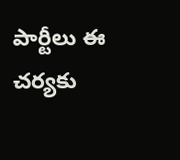పార్టీలు ఈ చర్యకు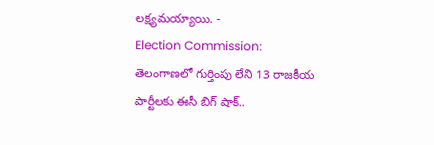లక్ష్యమయ్యాయి. -
Election Commission: తెలంగాణలో గుర్తింపు లేని 13 రాజకీయ పార్టీలకు ఈసీ బిగ్ షాక్..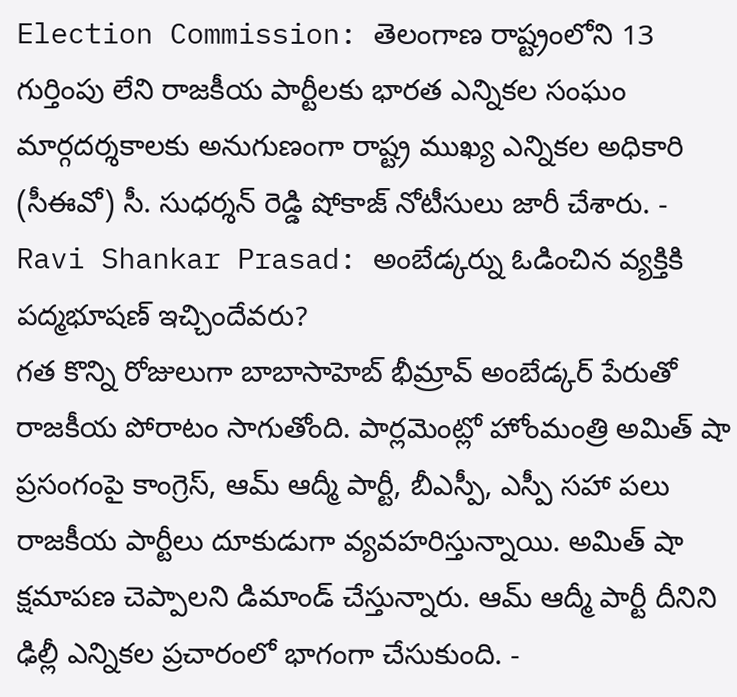Election Commission: తెలంగాణ రాష్ట్రంలోని 13 గుర్తింపు లేని రాజకీయ పార్టీలకు భారత ఎన్నికల సంఘం మార్గదర్శకాలకు అనుగుణంగా రాష్ట్ర ముఖ్య ఎన్నికల అధికారి (సీఈవో) సీ. సుధర్శన్ రెడ్డి షోకాజ్ నోటీసులు జారీ చేశారు. -
Ravi Shankar Prasad: అంబేడ్కర్ను ఓడించిన వ్యక్తికి పద్మభూషణ్ ఇచ్చిందేవరు?
గత కొన్ని రోజులుగా బాబాసాహెబ్ భీమ్రావ్ అంబేడ్కర్ పేరుతో రాజకీయ పోరాటం సాగుతోంది. పార్లమెంట్లో హోంమంత్రి అమిత్ షా ప్రసంగంపై కాంగ్రెస్, ఆమ్ ఆద్మీ పార్టీ, బీఎస్పీ, ఎస్పీ సహా పలు రాజకీయ పార్టీలు దూకుడుగా వ్యవహరిస్తున్నాయి. అమిత్ షా క్షమాపణ చెప్పాలని డిమాండ్ చేస్తున్నారు. ఆమ్ ఆద్మీ పార్టీ దీనిని ఢిల్లీ ఎన్నికల ప్రచారంలో భాగంగా చేసుకుంది. -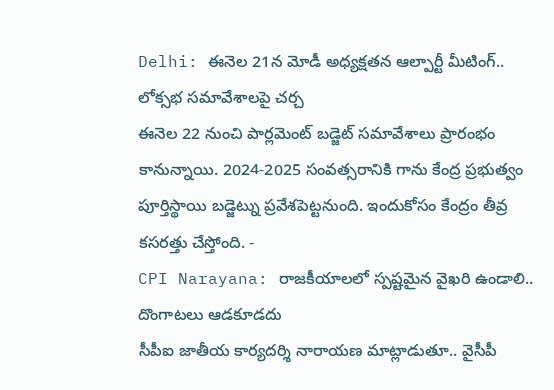Delhi: ఈనెల 21న మోడీ అధ్యక్షతన ఆల్పార్టీ మీటింగ్.. లోక్సభ సమావేశాలపై చర్చ
ఈనెల 22 నుంచి పార్లమెంట్ బడ్జెట్ సమావేశాలు ప్రారంభం కానున్నాయి. 2024-2025 సంవత్సరానికి గాను కేంద్ర ప్రభుత్వం పూర్తిస్థాయి బడ్జెట్ను ప్రవేశపెట్టనుంది. ఇందుకోసం కేంద్రం తీవ్ర కసరత్తు చేస్తోంది. -
CPI Narayana: రాజకీయాలలో స్పష్టమైన వైఖరి ఉండాలి.. దొంగాటలు ఆడకూడదు
సీపీఐ జాతీయ కార్యదర్శి నారాయణ మాట్లాడుతూ.. వైసీపీ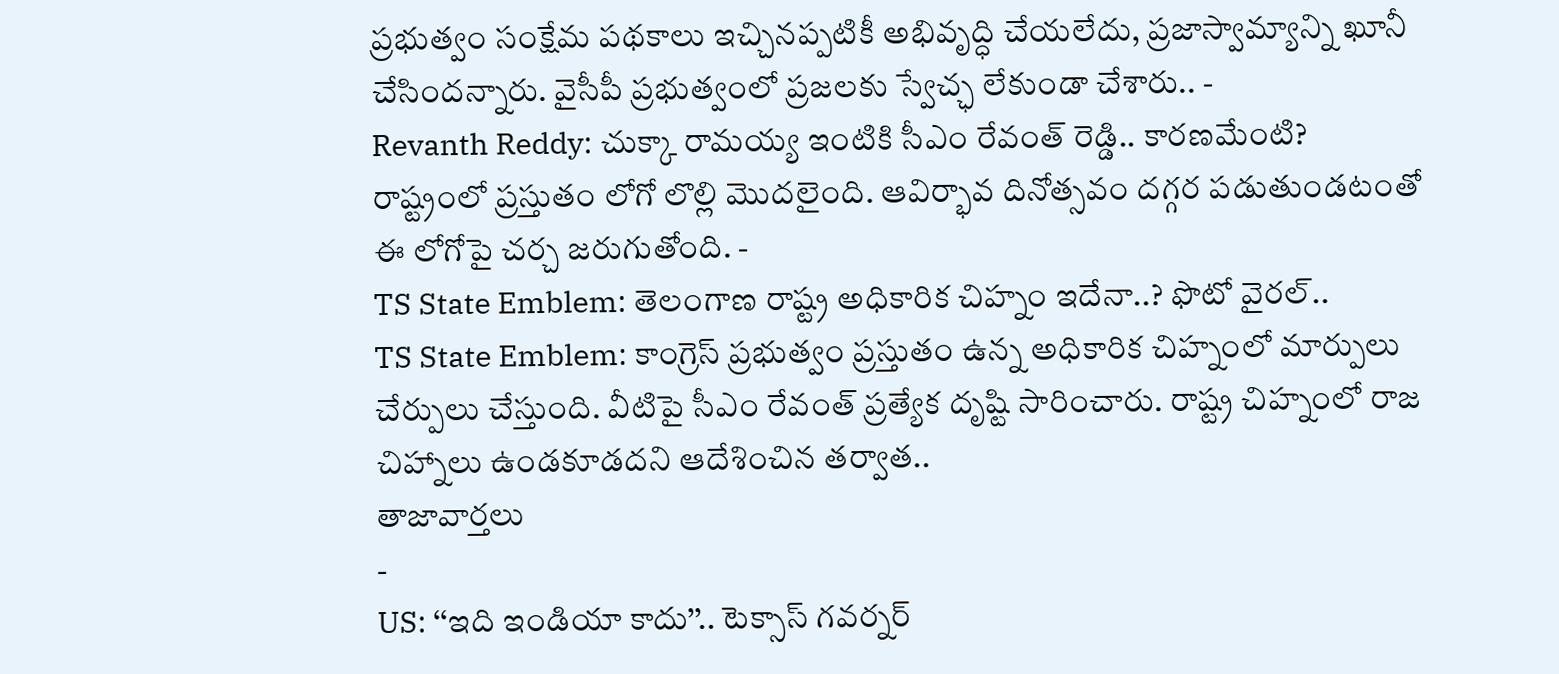ప్రభుత్వం సంక్షేమ పథకాలు ఇచ్చినప్పటికీ అభివృద్ధి చేయలేదు, ప్రజాస్వామ్యాన్ని ఖూనీ చేసిందన్నారు. వైసీపీ ప్రభుత్వంలో ప్రజలకు స్వేచ్ఛ లేకుండా చేశారు.. -
Revanth Reddy: చుక్కా రామయ్య ఇంటికి సీఎం రేవంత్ రెడ్డి.. కారణమేంటి?
రాష్ట్రంలో ప్రస్తుతం లోగో లొల్లి మొదలైంది. ఆవిర్భావ దినోత్సవం దగ్గర పడుతుండటంతో ఈ లోగోపై చర్చ జరుగుతోంది. -
TS State Emblem: తెలంగాణ రాష్ట్ర అధికారిక చిహ్నం ఇదేనా..? ఫొటో వైరల్..
TS State Emblem: కాంగ్రెస్ ప్రభుత్వం ప్రస్తుతం ఉన్న అధికారిక చిహ్నంలో మార్పులు చేర్పులు చేస్తుంది. వీటిపై సీఎం రేవంత్ ప్రత్యేక దృష్టి సారించారు. రాష్ట్ర చిహ్నంలో రాజ చిహ్నాలు ఉండకూడదని ఆదేశించిన తర్వాత..
తాజావార్తలు
-
US: ‘‘ఇది ఇండియా కాదు’’.. టెక్సాస్ గవర్నర్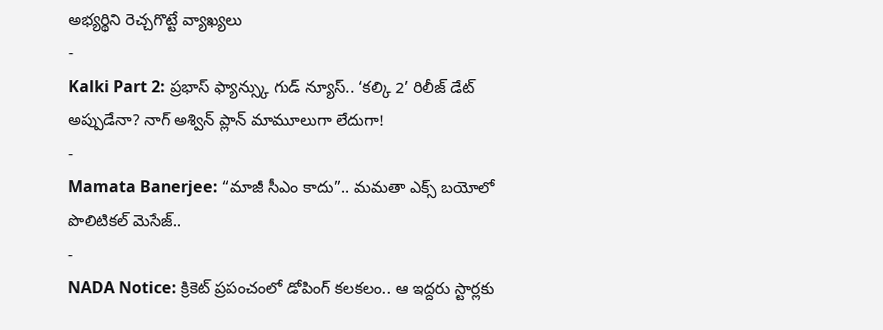అభ్యర్థిని రెచ్చగొట్టే వ్యాఖ్యలు
-
Kalki Part 2: ప్రభాస్ ఫ్యాన్స్కు గుడ్ న్యూస్.. ‘కల్కి 2’ రిలీజ్ డేట్ అప్పుడేనా? నాగ్ అశ్విన్ ప్లాన్ మామూలుగా లేదుగా!
-
Mamata Banerjee: “మాజీ సీఎం కాదు”.. మమతా ఎక్స్ బయోలో పొలిటికల్ మెసేజ్..
-
NADA Notice: క్రికెట్ ప్రపంచంలో డోపింగ్ కలకలం.. ఆ ఇద్దరు స్టార్లకు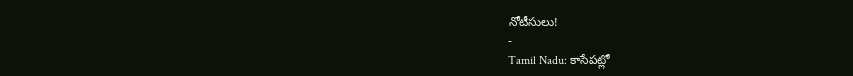నోటీసులు!
-
Tamil Nadu: కాసేపట్లో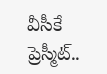వీసీకే ప్రెస్మీట్..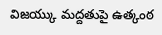విజయ్కు మద్దతుపై ఉత్కంఠ